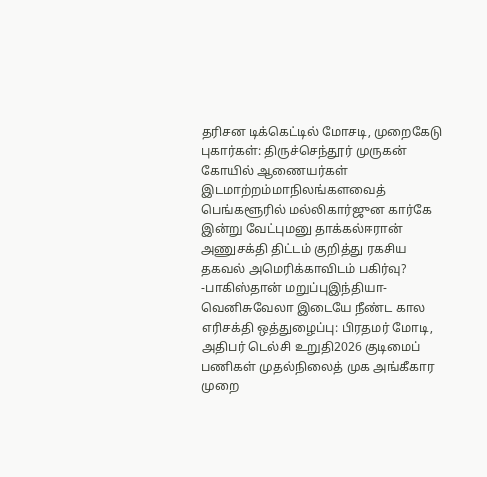தரிசன டிக்கெட்டில் மோசடி, முறைகேடு புகார்கள்: திருச்செந்தூர் முருகன் கோயில் ஆணையர்கள் இடமாற்றம்மாநிலங்களவைத் பெங்களூரில் மல்லிகார்ஜுன கார்கே இன்று வேட்புமனு தாக்கல்ஈரான் அணுசக்தி திட்டம் குறித்து ரகசிய தகவல் அமெரிக்காவிடம் பகிர்வு? -பாகிஸ்தான் மறுப்புஇந்தியா-வெனிசுவேலா இடையே நீண்ட கால எரிசக்தி ஒத்துழைப்பு: பிரதமர் மோடி, அதிபர் டெல்சி உறுதி2026 குடிமைப் பணிகள் முதல்நிலைத் முக அங்கீகார முறை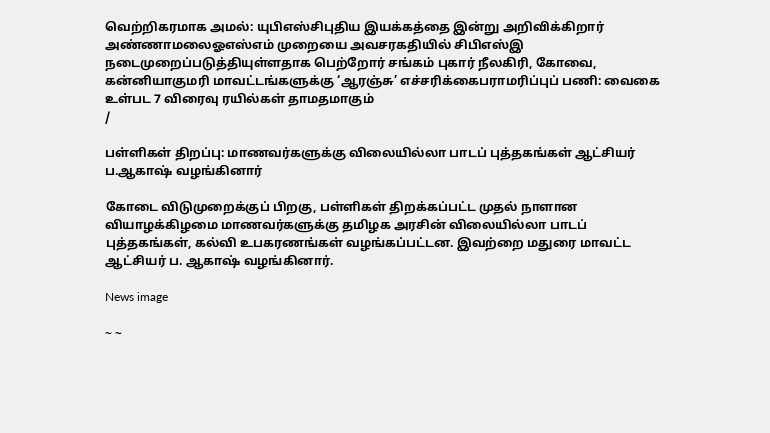வெற்றிகரமாக அமல்: யுபிஎஸ்சிபுதிய இயக்கத்தை இன்று அறிவிக்கிறார் அண்ணாமலைஓஎஸ்எம் முறையை அவசரகதியில் சிபிஎஸ்இ நடைமுறைப்படுத்தியுள்ளதாக பெற்றோர் சங்கம் புகார் நீலகிரி, கோவை, கன்னியாகுமரி மாவட்டங்களுக்கு ‘ஆரஞ்சு’ எச்சரிக்கைபராமரிப்புப் பணி: வைகை உள்பட 7 விரைவு ரயில்கள் தாமதமாகும்
/

பள்ளிகள் திறப்பு: மாணவர்களுக்கு விலையில்லா பாடப் புத்தகங்கள் ஆட்சியர் ப.ஆகாஷ் வழங்கினார்

கோடை விடுமுறைக்குப் பிறகு, பள்ளிகள் திறக்கப்பட்ட முதல் நாளான வியாழக்கிழமை மாணவர்களுக்கு தமிழக அரசின் விலையில்லா பாடப் புத்தகங்கள், கல்வி உபகரணங்கள் வழங்கப்பட்டன. இவற்றை மதுரை மாவட்ட ஆட்சியர் ப. ஆகாஷ் வழங்கினார்.

News image

~ ~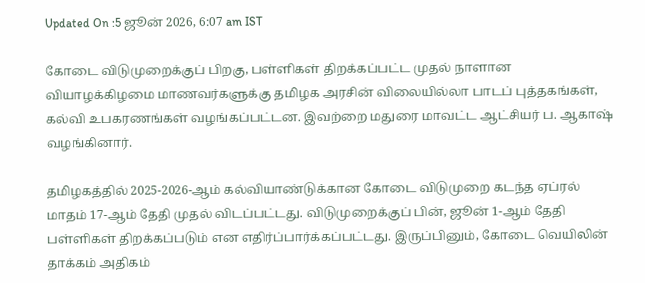Updated On :5 ஜூன் 2026, 6:07 am IST

கோடை விடுமுறைக்குப் பிறகு, பள்ளிகள் திறக்கப்பட்ட முதல் நாளான வியாழக்கிழமை மாணவர்களுக்கு தமிழக அரசின் விலையில்லா பாடப் புத்தகங்கள், கல்வி உபகரணங்கள் வழங்கப்பட்டன. இவற்றை மதுரை மாவட்ட ஆட்சியர் ப. ஆகாஷ் வழங்கினார்.

தமிழகத்தில் 2025-2026-ஆம் கல்வியாண்டுக்கான கோடை விடுமுறை கடந்த ஏப்ரல் மாதம் 17-ஆம் தேதி முதல் விடப்பட்டது. விடுமுறைக்குப் பின், ஜூன் 1-ஆம் தேதி பள்ளிகள் திறக்கப்படும் என எதிர்ப்பார்க்கப்பட்டது. இருப்பினும், கோடை வெயிலின் தாக்கம் அதிகம்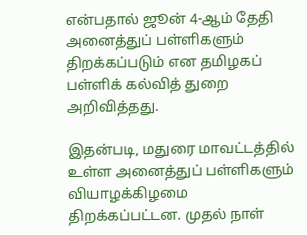என்பதால் ஜூன் 4-ஆம் தேதி அனைத்துப் பள்ளிகளும் திறக்கப்படும் என தமிழகப் பள்ளிக் கல்வித் துறை அறிவித்தது.

இதன்படி, மதுரை மாவட்டத்தில் உள்ள அனைத்துப் பள்ளிகளும் வியாழக்கிழமை திறக்கப்பட்டன. முதல் நாள்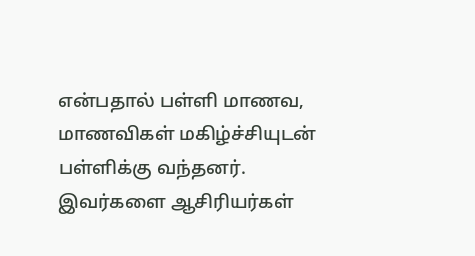என்பதால் பள்ளி மாணவ, மாணவிகள் மகிழ்ச்சியுடன் பள்ளிக்கு வந்தனர். இவர்களை ஆசிரியர்கள்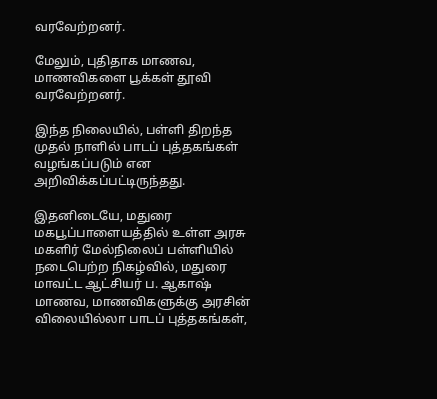வரவேற்றனர்.

மேலும், புதிதாக மாணவ, மாணவிகளை பூக்கள் தூவி வரவேற்றனர்.

இந்த நிலையில், பள்ளி திறந்த முதல் நாளில் பாடப் புத்தகங்கள் வழங்கப்படும் என அறிவிக்கப்பட்டிருந்தது.

இதனிடையே, மதுரை மகபூப்பாளையத்தில் உள்ள அரசு மகளிர் மேல்நிலைப் பள்ளியில் நடைபெற்ற நிகழ்வில், மதுரை மாவட்ட ஆட்சியர் ப. ஆகாஷ் மாணவ, மாணவிகளுக்கு அரசின் விலையில்லா பாடப் புத்தகங்கள்,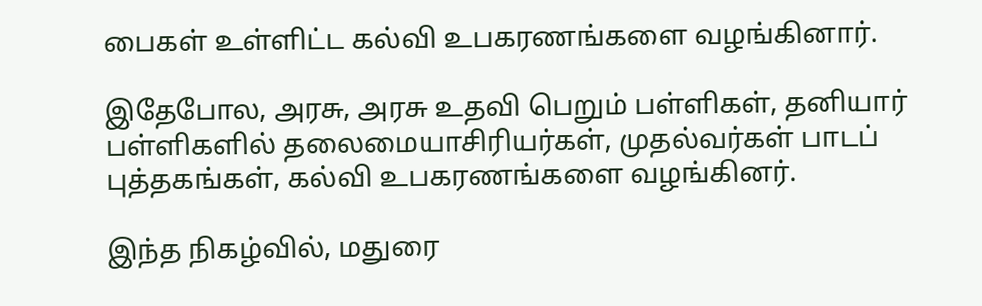பைகள் உள்ளிட்ட கல்வி உபகரணங்களை வழங்கினார்.

இதேபோல, அரசு, அரசு உதவி பெறும் பள்ளிகள், தனியார் பள்ளிகளில் தலைமையாசிரியர்கள், முதல்வர்கள் பாடப் புத்தகங்கள், கல்வி உபகரணங்களை வழங்கினர்.

இந்த நிகழ்வில், மதுரை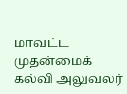மாவட்ட முதன்மைக் கல்வி அலுவலர்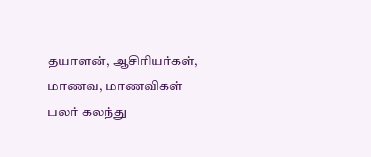தயாளன், ஆசிரியர்கள், மாணவ, மாணவிகள் பலர் கலந்து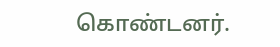கொண்டனர்.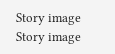Story image
Story image